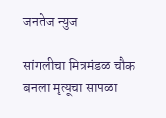जनतेज न्युज

सांगलीचा मित्रमंडळ चौक बनला मृत्यूचा सापळा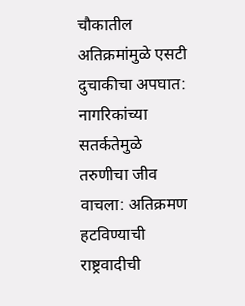चौकातील अतिक्रमांमुळे एसटी दुचाकीचा अपघात: नागरिकांच्या सतर्कतेमुळे तरुणीचा जीव वाचला: अतिक्रमण हटविण्याची राष्ट्रवादीची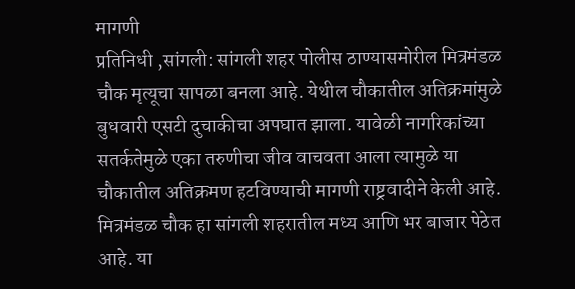मागणी
प्रतिनिधी ,सांगली: सांगली शहर पोलीस ठाण्यासमोरील मित्रमंडळ चौक मृत्यूचा सापळा बनला आहे. येथील चौकातील अतिक्रमांमुळे बुधवारी एसटी दुचाकीचा अपघात झाला. यावेळी नागरिकांच्या सतर्कतेमुळे एका तरुणीचा जीव वाचवता आला त्यामुळे या चौकातील अतिक्रमण हटविण्याची मागणी राष्ट्रवादीने केली आहे.
मित्रमंडळ चौक हा सांगली शहरातील मध्य आणि भर बाजार पेठेत आहे. या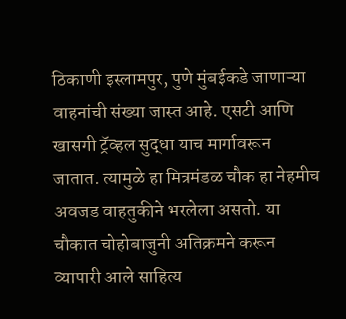ठिकाणी इस्लामपुर, पुणे मुंबईकडे जाणाऱ्या वाहनांची संख्या जास्त आहे. एसटी आणि खासगी ट्रॅव्हल सुद्धा याच मार्गावरून जातात. त्यामुळे हा मित्रमंडळ चौक हा नेहमीच अवजड वाहतुकीने भरलेला असतो. या चौकात चोहोबाजुनी अतिक्रमने करून व्यापारी आले साहित्य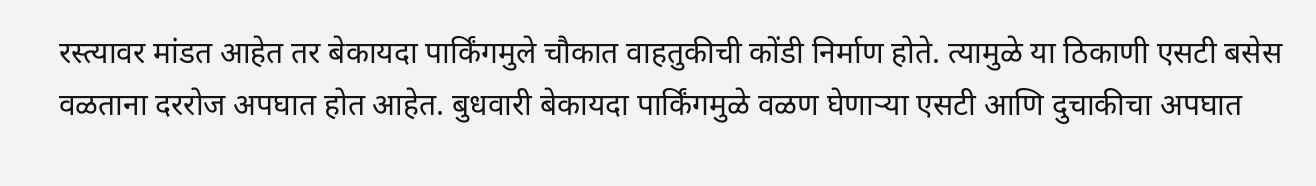रस्त्यावर मांडत आहेत तर बेकायदा पार्किंगमुले चौकात वाहतुकीची कोंडी निर्माण होते. त्यामुळे या ठिकाणी एसटी बसेस वळताना दररोज अपघात होत आहेत. बुधवारी बेकायदा पार्किंगमुळे वळण घेणाऱ्या एसटी आणि दुचाकीचा अपघात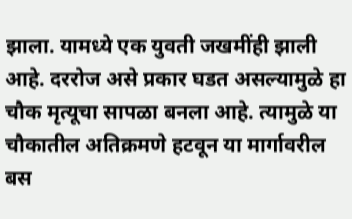झाला. यामध्ये एक युवती जखमींही झाली आहे. दररोज असे प्रकार घडत असल्यामुळे हा चौक मृत्यूचा सापळा बनला आहे. त्यामुळे या चौकातील अतिक्रमणे हटवून या मार्गावरील बस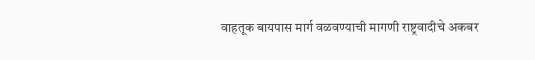वाहतूक बायपास मार्ग वळवण्याची मागणी राष्ट्रवादीचे अकबर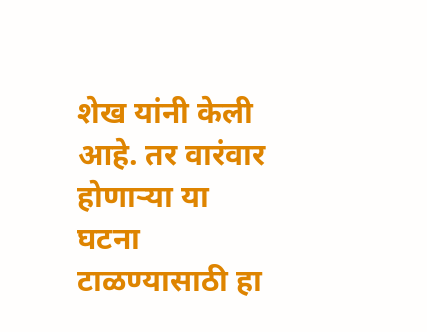शेख यांनी केली आहे. तर वारंवार होणाऱ्या या घटना टाळण्यासाठी हा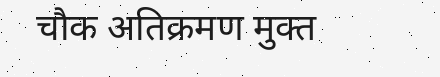चौक अतिक्रमण मुक्त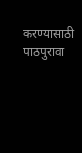करण्यासाठी पाठपुरावा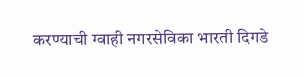करण्याची ग्वाही नगरसेविका भारती दिगडे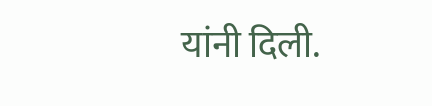यांनी दिली.